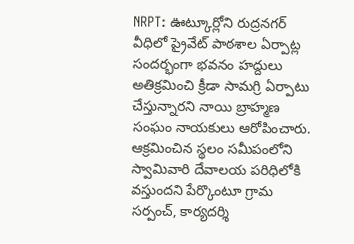NRPT: ఊట్కూర్లోని రుద్రనగర్ వీధిలో ప్రైవేట్ పాఠశాల ఏర్పాట్ల సందర్భంగా భవనం హద్దులు అతిక్రమించి క్రీడా సామగ్రి ఏర్పాటు చేస్తున్నారని నాయి బ్రాహ్మణ సంఘం నాయకులు ఆరోపించారు. ఆక్రమించిన స్థలం సమీపంలోని స్వామివారి దేవాలయ పరిధిలోకి వస్తుందని పేర్కొంటూ గ్రామ సర్పంచ్, కార్యదర్శి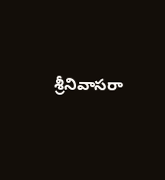శ్రీనివాసరా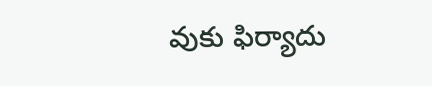వుకు ఫిర్యాదు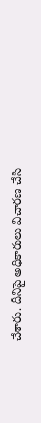చేశారు. దీనిపై అధికారులు విచారణ చేసి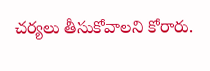చర్యలు తీసుకోవాలని కోరారు.